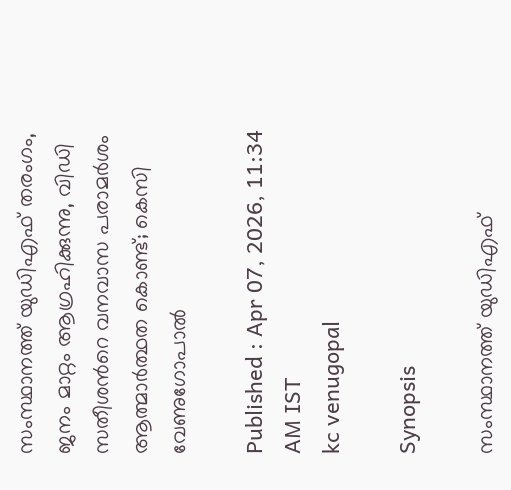സംസ്ഥാനത്ത് യുഡിഎഫ് തരംഗം, ജനം മാറ്റം ആഗ്രഹിക്കുന്നു, വിഡി സതീശന്‍റെ വനവാസ പരാമര്‍ശം ആത്മാര്‍ത്ഥത കൊണ്ട്; കെസി വേണുഗോപാൽ

Published : Apr 07, 2026, 11:34 AM IST
kc venugopal

Synopsis

സംസ്ഥാനത്ത് യുഡിഎഫ്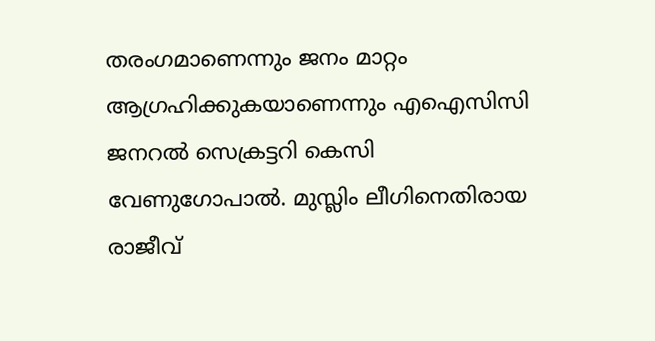തരംഗമാണെന്നും ജനം മാറ്റം ആഗ്രഹിക്കുകയാണെന്നും എഐസിസി ജനറൽ സെക്രട്ടറി കെസി വേണുഗോപാൽ. മുസ്ലിം ലീഗിനെതിരായ രാജീവ്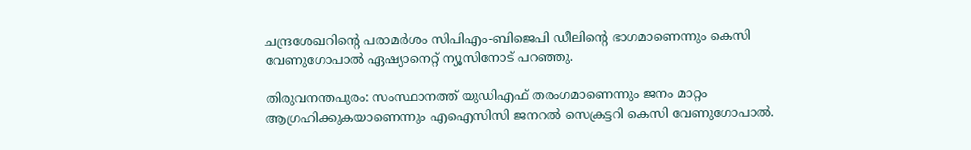ചന്ദ്രശേഖറിന്‍റെ പരാമര്‍ശം സിപിഎം-ബിജെപി ഡീലിന്‍റെ ഭാഗമാണെന്നും കെസി വേണുഗോപാൽ ഏഷ്യാനെറ്റ് ന്യൂസിനോട് പറഞ്ഞു.

തിരുവനന്തപുരം: സംസ്ഥാനത്ത് യുഡിഎഫ് തരംഗമാണെന്നും ജനം മാറ്റം ആഗ്രഹിക്കുകയാണെന്നും എഐസിസി ജനറൽ സെക്രട്ടറി കെസി വേണുഗോപാൽ.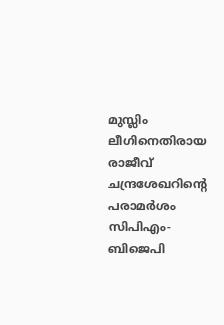മുസ്ലിം ലീഗിനെതിരായ രാജീവ് ചന്ദ്രശേഖറിന്‍റെ പരാമര്‍ശം സിപിഎം-ബിജെപി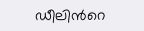ഡീലിന്‍റെ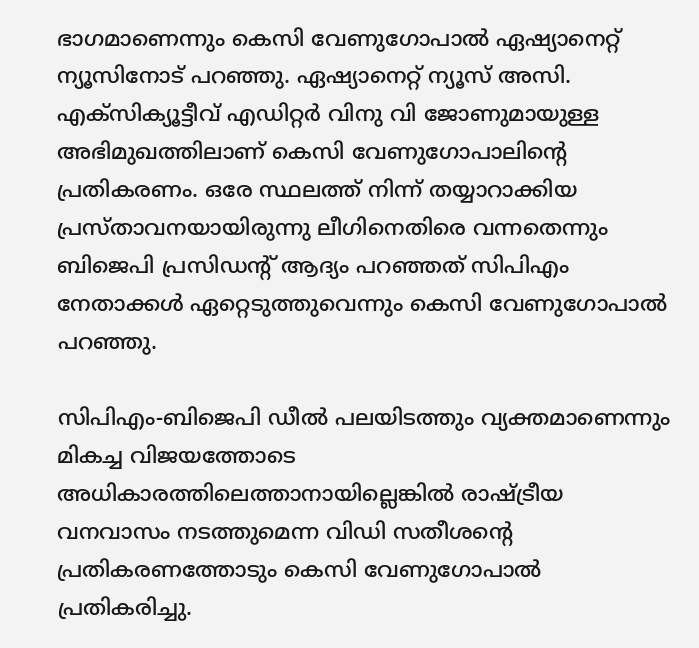ഭാഗമാണെന്നും കെസി വേണുഗോപാൽ ഏഷ്യാനെറ്റ് ന്യൂസിനോട് പറഞ്ഞു. ഏഷ്യാനെറ്റ് ന്യൂസ് അസി. എക്സിക്യൂട്ടീവ് എഡിറ്റര്‍ വിനു വി ജോണുമായുള്ള അഭിമുഖത്തിലാണ് കെസി വേണുഗോപാലിന്‍റെ പ്രതികരണം. ഒരേ സ്ഥലത്ത് നിന്ന് തയ്യാറാക്കിയ പ്രസ്താവനയായിരുന്നു ലീഗിനെതിരെ വന്നതെന്നും ബിജെപി പ്രസിഡന്‍റ് ആദ്യം പറഞ്ഞത് സിപിഎം നേതാക്കള്‍ ഏറ്റെടുത്തുവെന്നും കെസി വേണുഗോപാൽ പറഞ്ഞു.

സിപിഎം-ബിജെപി ഡീൽ പലയിടത്തും വ്യക്തമാണെന്നും മികച്ച വിജയത്തോടെ അധികാരത്തിലെത്താനായില്ലെങ്കിൽ രാഷ്ട്രീയ വനവാസം നടത്തുമെന്ന വിഡി സതീശന്‍റെ പ്രതികരണത്തോടും കെസി വേണുഗോപാൽ പ്രതികരിച്ചു.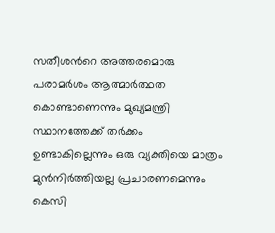സതീശന്‍റെ അത്തരമൊരു പരാമര്‍ശം ആത്മാര്‍ത്ഥത കൊണ്ടാണെന്നും മുഖ്യമന്ത്രി സ്ഥാനത്തേക്ക് തര്‍ക്കം ഉണ്ടാകില്ലെന്നും ഒരു വ്യക്തിയെ മാത്രം മുൻനിര്‍ത്തിയല്ല പ്രചാരണമെന്നും കെസി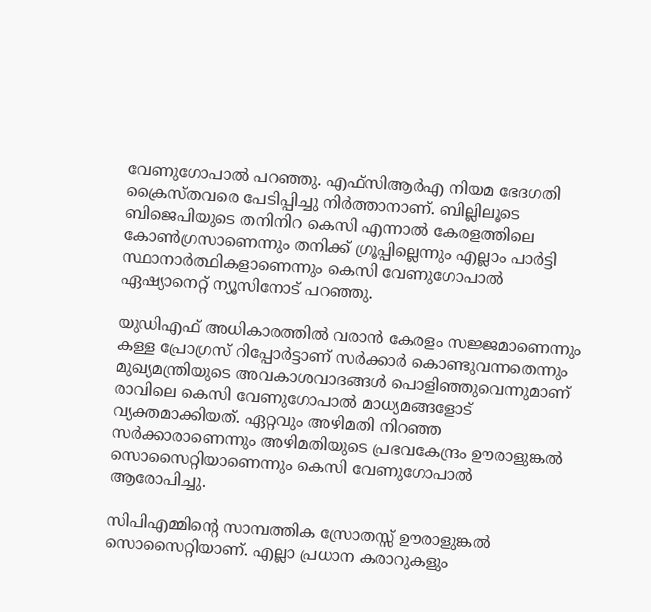വേണുഗോപാൽ പറഞ്ഞു. എഫ്‍സിആര്‍എ നിയമ ഭേദഗതി ക്രൈസ്തവരെ പേടിപ്പിച്ചു നിര്‍ത്താനാണ്. ബില്ലിലൂടെ ബിജെപിയുടെ തനിനിറ കെസി എന്നാൽ കേരളത്തിലെ കോണ്‍ഗ്രസാണെന്നും തനിക്ക് ഗ്രൂപ്പില്ലെന്നും എല്ലാം പാര്‍ട്ടി സ്ഥാനാര്‍ത്ഥികളാണെന്നും കെസി വേണുഗോപാൽ ഏഷ്യാനെറ്റ് ന്യൂസിനോട് പറഞ്ഞു.

യുഡ‍ിഎഫ് അധികാരത്തിൽ വരാൻ കേരളം സജ്ജമാണെന്നും കള്ള പ്രോഗ്രസ് റിപ്പോർട്ടാണ് സർക്കാർ കൊണ്ടുവന്നതെന്നും മുഖ്യമന്ത്രിയുടെ അവകാശവാദങ്ങൾ പൊളിഞ്ഞുവെന്നുമാണ് രാവിലെ കെസി വേണുഗോപാൽ മാധ്യമങ്ങളോട് വ്യക്തമാക്കിയത്. ഏറ്റവും അഴിമതി നിറഞ്ഞ സർക്കാരാണെന്നും അഴിമതിയുടെ പ്രഭവകേന്ദ്രം ഊരാളുങ്കൽ സൊസൈറ്റിയാണെന്നും കെസി വേണുഗോപാൽ ആരോപിച്ചു.

സിപിഎമ്മിന്റെ സാമ്പത്തിക സ്രോതസ്സ് ഊരാളുങ്കൽ സൊസൈറ്റിയാണ്. എല്ലാ പ്രധാന കരാറുകളും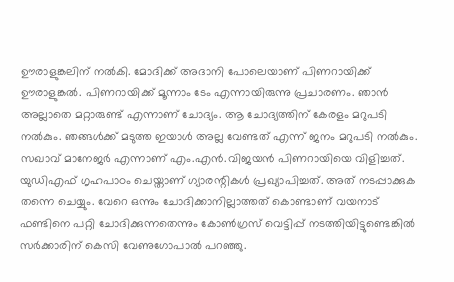ഊരാളുങ്കലിന് നൽകി. മോദിക്ക് അദാനി പോലെയാണ് പിണറായിക്ക് ഊരാളുങ്കൽ. പിണറായിക്ക് മൂന്നാം ടേം എന്നായിരുന്നു പ്രചാരണം. ഞാൻ അല്ലാതെ മറ്റാരുണ്ട് എന്നാണ് ചോദ്യം. ആ ചോദ്യത്തിന് കേരളം മറുപടി നൽകും. ഞങ്ങൾക്ക് മടുത്ത ഇയാൾ അല്ല വേണ്ടത് എന്ന് ജനം മറുപടി നൽകും. സഖാവ് മാനേജർ എന്നാണ് എം.എൻ.വിജയൻ പിണറായിയെ വിളിച്ചത്. യുഡിഎഫ് ഗൃഹപാഠം ചെയ്താണ് ഗ്യാരന്റികൾ പ്രഖ്യാപിച്ചത്. അത് നടപ്പാക്കുക തന്നെ ചെയ്യും. വേറെ ഒന്നും ചോദിക്കാനില്ലാത്തത് കൊണ്ടാണ് വയനാട് ഫണ്ടിനെ പറ്റി ചോദിക്കുന്നതെന്നും കോൺഗ്രസ് വെട്ടിപ്പ് നടത്തിയിട്ടുണ്ടെങ്കിൽ സർക്കാരിന് കെസി വേണുഗോപാൽ പറഞ്ഞു.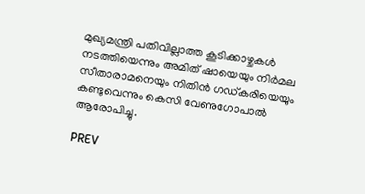മുഖ്യമന്ത്രി പതിവില്ലാത്ത കൂടിക്കാഴ്ചകൾ നടത്തിയെന്നും അമിത് ഷായെയും നിർമല സീതാരാമനെയും നിതിൻ ഗഡ്കരിയെയും കണ്ടുവെന്നും കെസി വേണുഗോപാൽ ആരോപിച്ചു.

PREV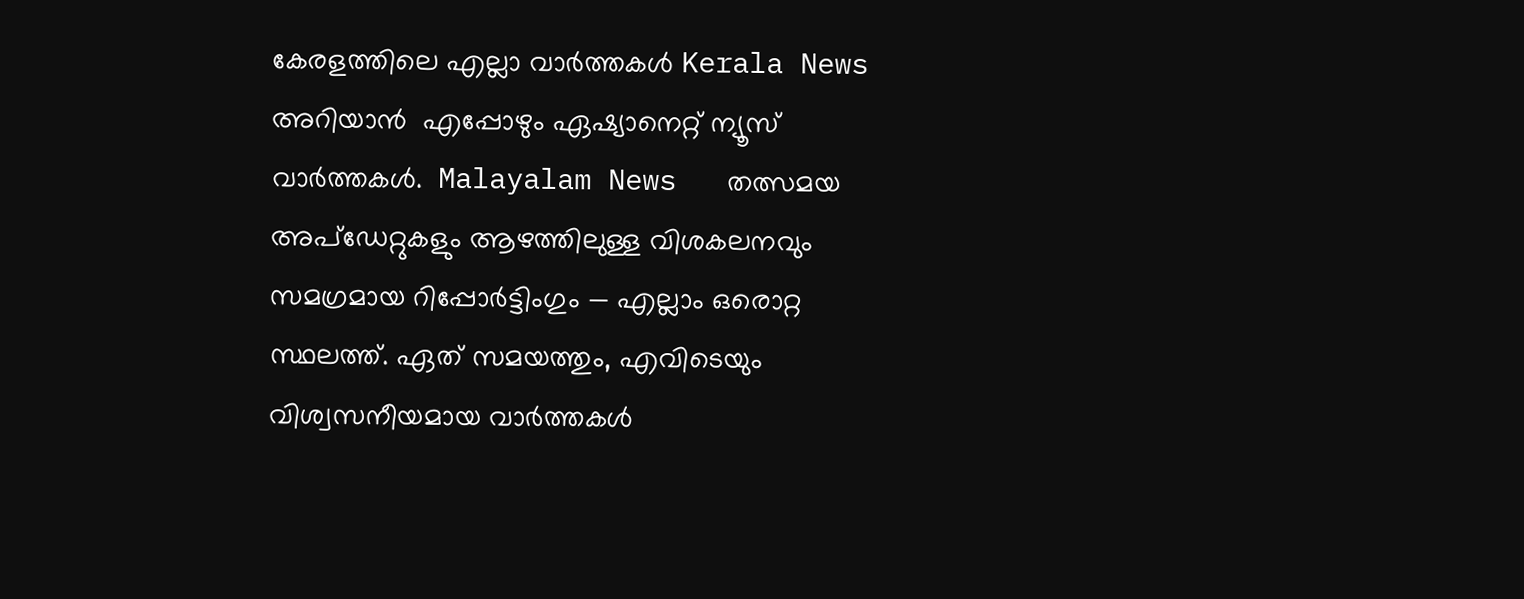കേരളത്തിലെ എല്ലാ വാർത്തകൾ Kerala News അറിയാൻ  എപ്പോഴും ഏഷ്യാനെറ്റ് ന്യൂസ് വാർത്തകൾ.  Malayalam News   തത്സമയ അപ്‌ഡേറ്റുകളും ആഴത്തിലുള്ള വിശകലനവും സമഗ്രമായ റിപ്പോർട്ടിംഗും — എല്ലാം ഒരൊറ്റ സ്ഥലത്ത്. ഏത് സമയത്തും, എവിടെയും വിശ്വസനീയമായ വാർത്തകൾ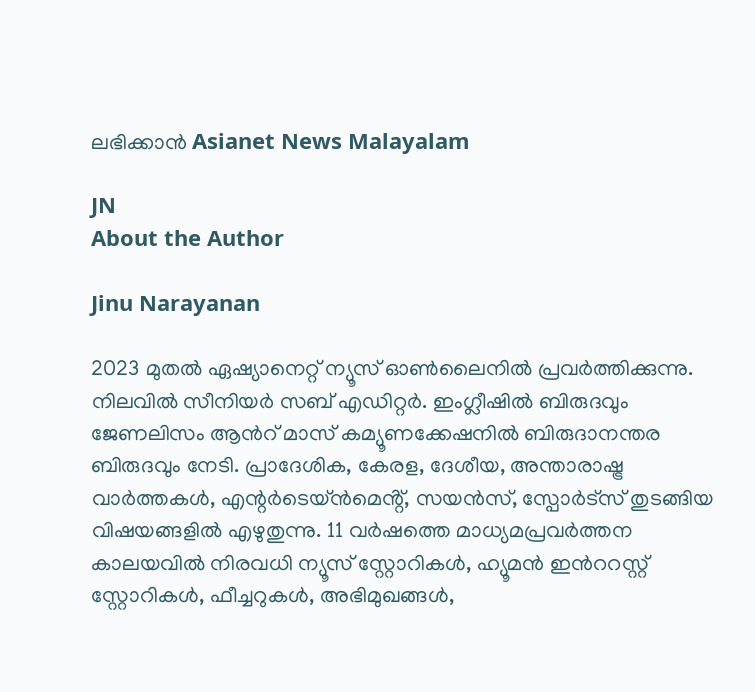ലഭിക്കാൻ Asianet News Malayalam

JN
About the Author

Jinu Narayanan

2023 മുതൽ ഏഷ്യാനെറ്റ് ന്യൂസ് ഓണ്‍ലൈനിൽ പ്രവര്‍ത്തിക്കുന്നു. നിലവിൽ സീനിയര്‍ സബ് എഡിറ്റര്‍. ഇംഗ്ലീഷിൽ ബിരുദവും ജേണലിസം ആന്‍റ് മാസ് കമ്യൂണക്കേഷനിൽ ബിരുദാനന്തര ബിരുദവും നേടി. പ്രാദേശിക, കേരള, ദേശീയ, അന്താരാഷ്ട്ര വാര്‍ത്തകള്‍, എന്റർടെയ്ൻമെൻ്റ്, സയൻസ്, സ്പോര്‍ട്സ് തുടങ്ങിയ വിഷയങ്ങളിൽ എഴുതുന്നു. 11 വര്‍ഷത്തെ മാധ്യമപ്രവര്‍ത്തന കാലയവിൽ നിരവധി ന്യൂസ് സ്റ്റോറികള്‍, ഹ്യൂമൻ ഇന്‍ററസ്റ്റ് സ്റ്റോറികള്‍, ഫീച്ചറുകള്‍, അഭിമുഖങ്ങള്‍,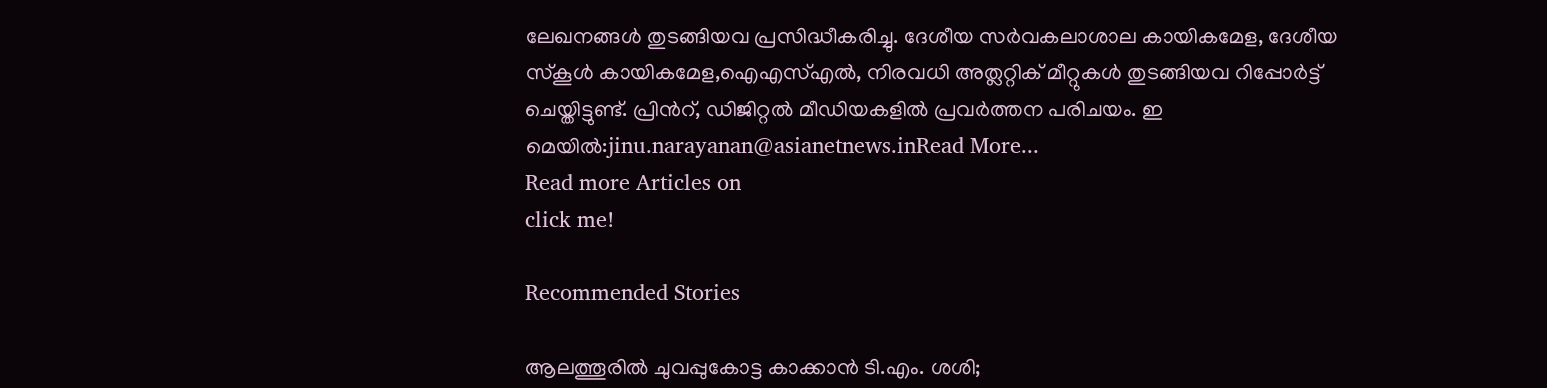ലേഖനങ്ങള്‍ തുടങ്ങിയവ പ്രസിദ്ധീകരിച്ചു. ദേശീയ സര്‍വകലാശാല കായികമേള, ദേശീയ സ്കൂള്‍ കായികമേള,ഐഎസ്എൽ, നിരവധി അത്ലറ്റിക് മീറ്റുകള്‍ തുടങ്ങിയവ റിപ്പോര്‍ട്ട് ചെയ്തിട്ടുണ്ട്. പ്രിന്‍റ്, ഡിജിറ്റൽ മീഡിയകളിൽ പ്രവര്‍ത്തന പരിചയം. ഇ മെയിൽ:jinu.narayanan@asianetnews.inRead More...
Read more Articles on
click me!

Recommended Stories

ആലത്തൂരിൽ ചുവപ്പുകോട്ട കാക്കാൻ ടി.എം. ശശി;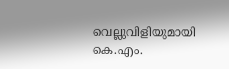വെല്ലുവിളിയുമായി കെ.എം.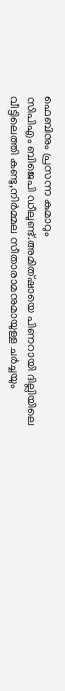ഫെബിനും പ്രസന്ന കുമാറും
സിപിഎം ബിജെപി ഡീലുണ്ട്.അമിത്ഷായെ പിണറായി ദില്ലിയിലെ വീട്ടിലെത്തി കണ്ടു,നിർമ്മല സീതാരാമനുമായുള്ള ചര്‍ച്ചയും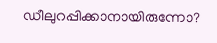ഡീലുറപ്പിക്കാനായിരുന്നോ?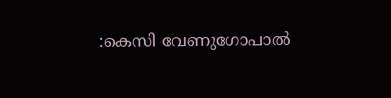:കെസി വേണുഗോപാല്‍